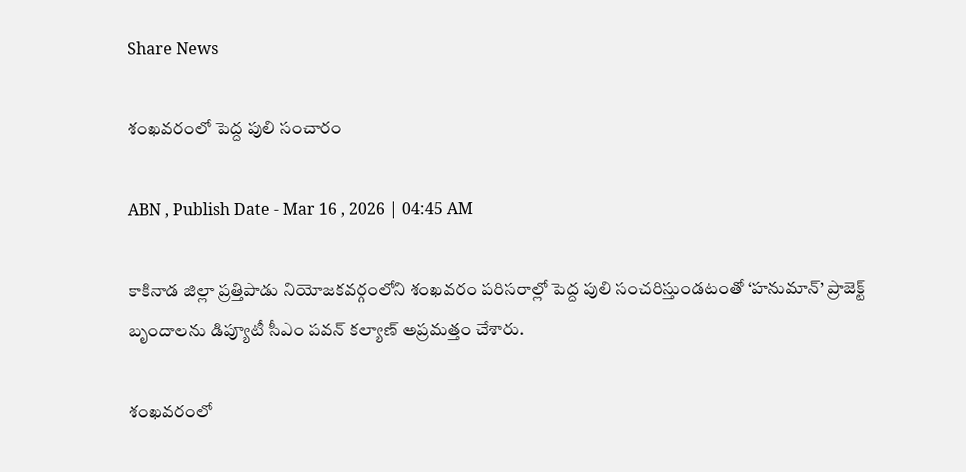Share News

శంఖవరంలో పెద్ద పులి సంచారం

ABN , Publish Date - Mar 16 , 2026 | 04:45 AM

కాకినాడ జిల్లా ప్రత్తిపాడు నియోజకవర్గంలోని శంఖవరం పరిసరాల్లో పెద్ద పులి సంచరిస్తుండటంతో ‘హనుమాన్‌’ ప్రాజెక్ట్‌ బృందాలను డిప్యూటీ సీఎం పవన్‌ కల్యాణ్‌ అప్రమత్తం చేశారు.

శంఖవరంలో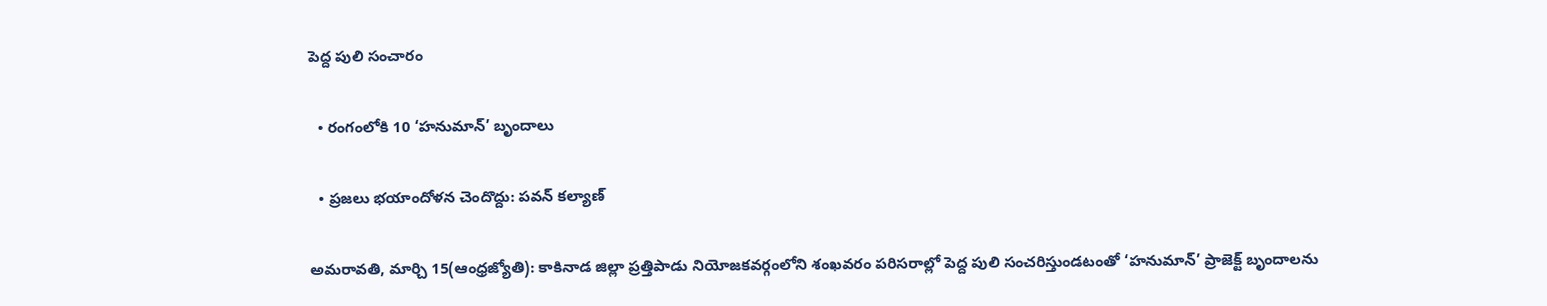పెద్ద పులి సంచారం

  • రంగంలోకి 10 ‘హనుమాన్‌’ బృందాలు

  • ప్రజలు భయాందోళన చెందొద్దు: పవన్‌ కల్యాణ్‌

అమరావతి, మార్చి 15(ఆంధ్రజ్యోతి): కాకినాడ జిల్లా ప్రత్తిపాడు నియోజకవర్గంలోని శంఖవరం పరిసరాల్లో పెద్ద పులి సంచరిస్తుండటంతో ‘హనుమాన్‌’ ప్రాజెక్ట్‌ బృందాలను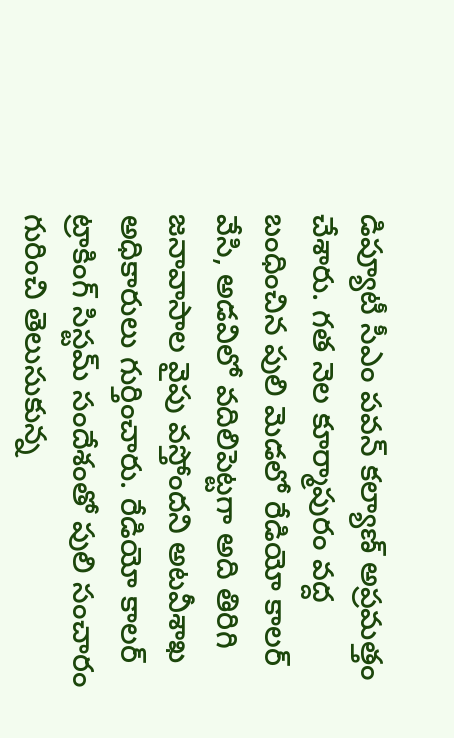డిప్యూటీ సీఎం పవన్‌ కల్యాణ్‌ అప్రమత్తం చేశారు. గత నెల కూర్మాపురం వద్ద బంధించిన పులి మెడలో రేడియో కాలర్‌ వేసి, అడవిలో వదిలిపెట్టగా అది తిరిగి జనావాసాల వైపు వస్తోందని అటవీశాఖ అధికారులు గుర్తించారు. రేడియో కాలర్‌ ట్రాకింగ్‌ సిస్టమ్‌ సందేశంతో పులి సంచారం గురించి తెలుసుకున్న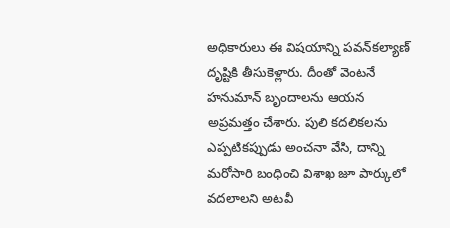అధికారులు ఈ విషయాన్ని పవన్‌కల్యాణ్‌ దృష్టికి తీసుకెళ్లారు. దీంతో వెంటనే హనుమాన్‌ బృందాలను ఆయన అప్రమత్తం చేశారు. పులి కదలికలను ఎప్పటికప్పుడు అంచనా వేసి, దాన్ని మరోసారి బంధించి విశాఖ జూ పార్కులో వదలాలని అటవీ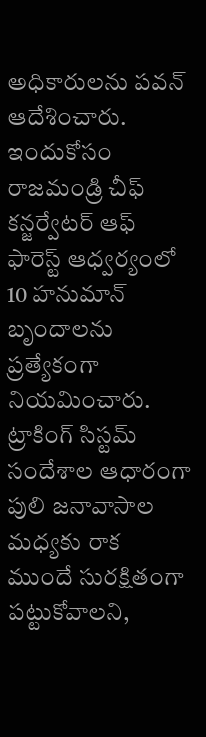అధికారులను పవన్‌ ఆదేశించారు. ఇందుకోసం రాజమండ్రి చీఫ్‌ కన్జర్వేటర్‌ ఆఫ్‌ ఫారెస్ట్‌ ఆధ్వర్యంలో 10 హనుమాన్‌ బృందాలను ప్రత్యేకంగా నియమించారు. ట్రాకింగ్‌ సిస్టమ్‌ సందేశాల ఆధారంగా పులి జనావాసాల మధ్యకు రాక ముందే సురక్షితంగా పట్టుకోవాలని,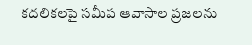కదలికలపై సమీప ఆవాసాల ప్రజలను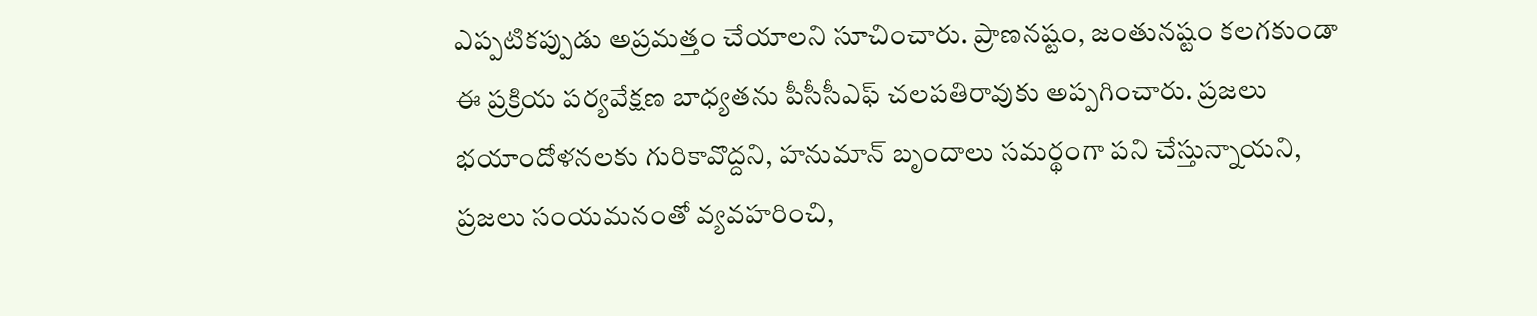ఎప్పటికప్పుడు అప్రమత్తం చేయాలని సూచించారు. ప్రాణనష్టం, జంతునష్టం కలగకుండా ఈ ప్రక్రియ పర్యవేక్షణ బాధ్యతను పీసీసీఎఫ్‌ చలపతిరావుకు అప్పగించారు. ప్రజలు భయాందోళనలకు గురికావొద్దని, హనుమాన్‌ బృందాలు సమర్థంగా పని చేస్తున్నాయని, ప్రజలు సంయమనంతో వ్యవహరించి,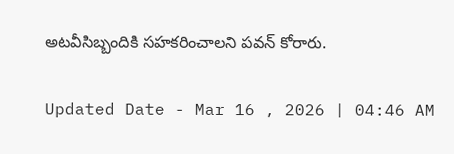అటవీసిబ్బందికి సహకరించాలని పవన్‌ కోరారు.

Updated Date - Mar 16 , 2026 | 04:46 AM